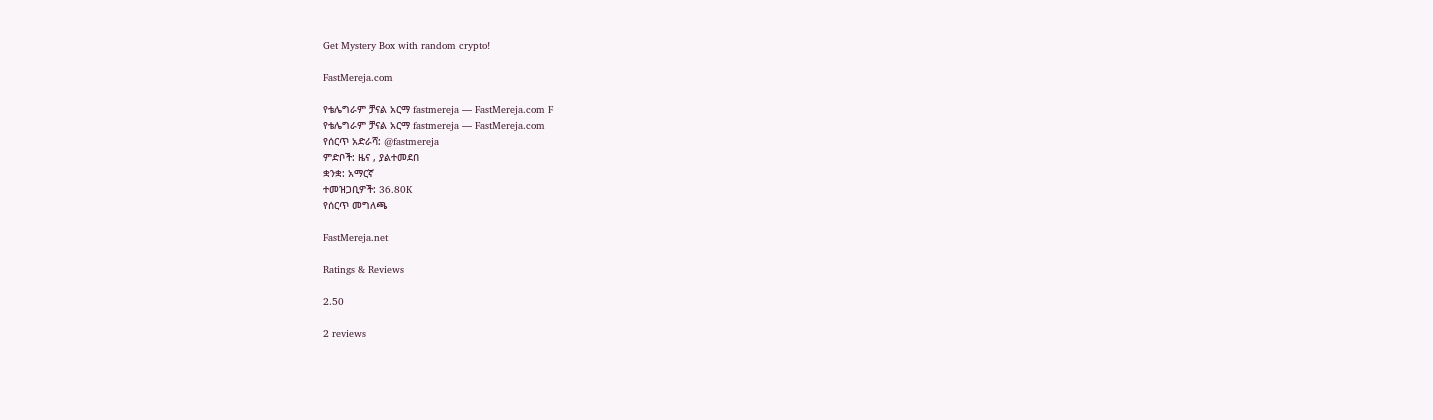Get Mystery Box with random crypto!

FastMereja.com

የቴሌግራም ቻናል አርማ fastmereja — FastMereja.com F
የቴሌግራም ቻናል አርማ fastmereja — FastMereja.com
የሰርጥ አድራሻ: @fastmereja
ምድቦች: ዜና , ያልተመደበ
ቋንቋ: አማርኛ
ተመዝጋቢዎች: 36.80K
የሰርጥ መግለጫ

FastMereja.net

Ratings & Reviews

2.50

2 reviews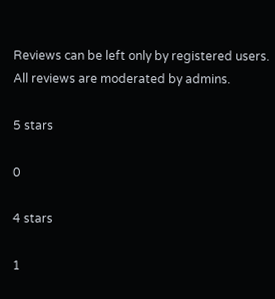Reviews can be left only by registered users. All reviews are moderated by admins.

5 stars

0

4 stars

1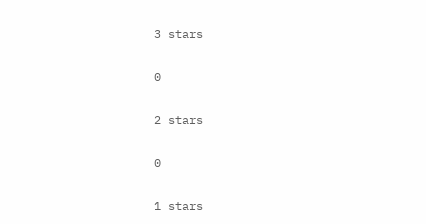3 stars

0

2 stars

0

1 stars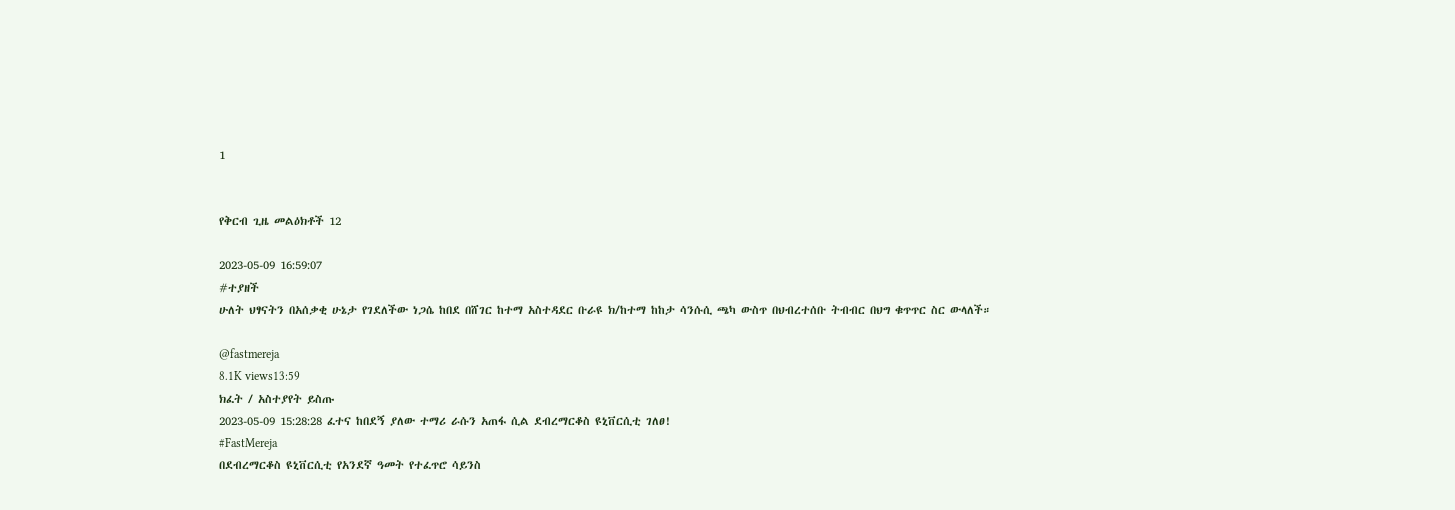1


የቅርብ ጊዜ መልዕክቶች 12

2023-05-09 16:59:07
#ተያዘች
ሁለት ህፃናትን በአሰቃቂ ሁኔታ የገደለችው ነጋሴ ከበደ በሸገር ከተማ አስተዳደር ቡራዩ ክ/ከተማ ከከታ ሳንሱሲ ጫካ ውስጥ በህብረተሰቡ ትብብር በህግ ቁጥጥር ስር ውላለች።

@fastmereja
8.1K views13:59
ክፈት / አስተያየት ይስጡ
2023-05-09 15:28:28 ፈተና ከበደኝ ያለው ተማሪ ራሱን አጠፋ ሲል ደብረማርቆስ ዩኒቨርሲቲ ገለፀ!
#FastMereja
በደብረማርቆስ ዩኒቨርሲቲ የአንደኛ ዓመት የተፈጥሮ ሳይንስ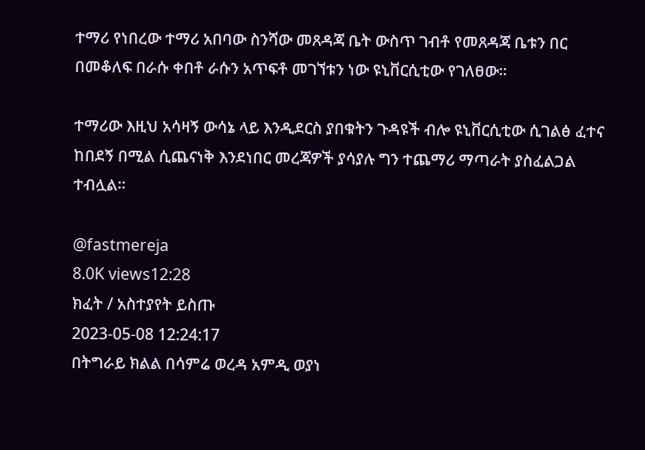ተማሪ የነበረው ተማሪ አበባው ስንሻው መጸዳጃ ቤት ውስጥ ገብቶ የመጸዳጃ ቤቱን በር በመቆለፍ በራሱ ቀበቶ ራሱን አጥፍቶ መገኘቱን ነው ዩኒቨርሲቲው የገለፀው።

ተማሪው እዚህ አሳዛኝ ውሳኔ ላይ እንዲደርስ ያበቁትን ጉዳዩች ብሎ ዩኒቨርሲቲው ሲገልፅ ፈተና ከበደኝ በሚል ሲጨናነቅ እንደነበር መረጃዎች ያሳያሉ ግን ተጨማሪ ማጣራት ያስፈልጋል ተብሏል።

@fastmereja
8.0K views12:28
ክፈት / አስተያየት ይስጡ
2023-05-08 12:24:17
በትግራይ ክልል በሳምሬ ወረዳ አምዲ ወያነ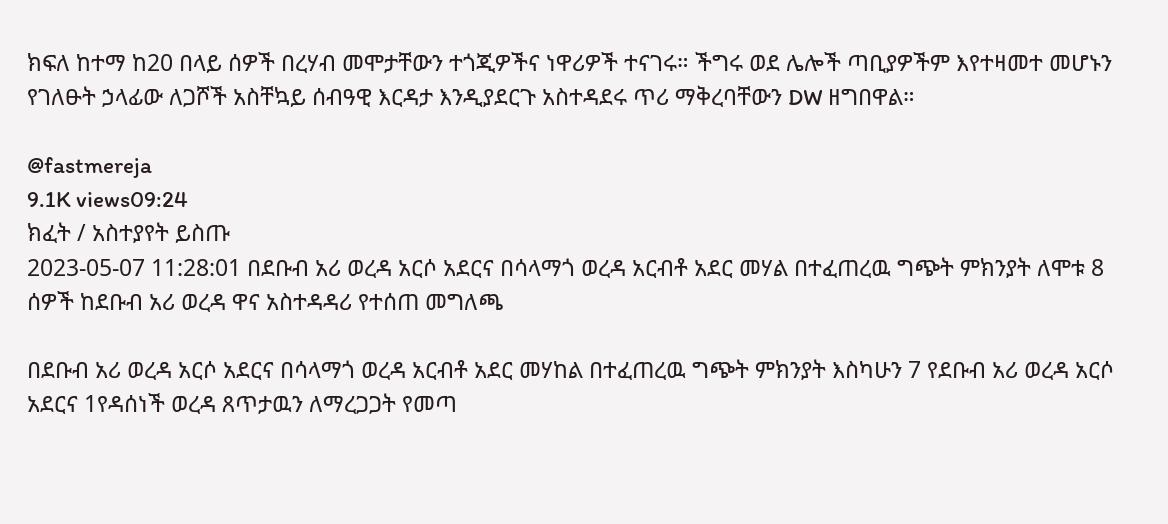ክፍለ ከተማ ከ20 በላይ ሰዎች በረሃብ መሞታቸውን ተጎጂዎችና ነዋሪዎች ተናገሩ። ችግሩ ወደ ሌሎች ጣቢያዎችም እየተዛመተ መሆኑን የገለፁት ኃላፊው ለጋሾች አስቸኳይ ሰብዓዊ እርዳታ እንዲያደርጉ አስተዳደሩ ጥሪ ማቅረባቸውን DW ዘግበዋል።

@fastmereja
9.1K views09:24
ክፈት / አስተያየት ይስጡ
2023-05-07 11:28:01 በደቡብ አሪ ወረዳ አርሶ አደርና በሳላማጎ ወረዳ አርብቶ አደር መሃል በተፈጠረዉ ግጭት ምክንያት ለሞቱ 8 ሰዎች ከደቡብ አሪ ወረዳ ዋና አስተዳዳሪ የተሰጠ መግለጫ

በደቡብ አሪ ወረዳ አርሶ አደርና በሳላማጎ ወረዳ አርብቶ አደር መሃከል በተፈጠረዉ ግጭት ምክንያት እስካሁን 7 የደቡብ አሪ ወረዳ አርሶ አደርና 1የዳሰነች ወረዳ ጸጥታዉን ለማረጋጋት የመጣ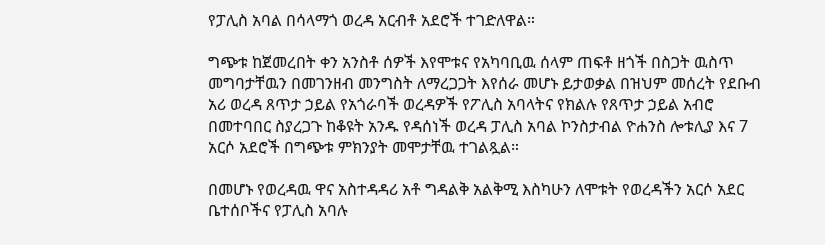የፓሊስ አባል በሳላማጎ ወረዳ አርብቶ አደሮች ተገድለዋል።

ግጭቱ ከጀመረበት ቀን አንስቶ ሰዎች እየሞቱና የአካባቢዉ ሰላም ጠፍቶ ዘጎች በስጋት ዉስጥ መግባታቸዉን በመገንዘብ መንግስት ለማረጋጋት እየሰራ መሆኑ ይታወቃል በዝህም መሰረት የደቡብ አሪ ወረዳ ጸጥታ ኃይል የአጎራባች ወረዳዎች የፖሊስ አባላትና የክልሉ የጸጥታ ኃይል አብሮ በመተባበር ስያረጋጉ ከቆዩት አንዱ የዳሰነች ወረዳ ፓሊስ አባል ኮንስታብል ዮሐንስ ሎቱሊያ እና 7 አርሶ አደሮች በግጭቱ ምክንያት መሞታቸዉ ተገልጿል።

በመሆኑ የወረዳዉ ዋና አስተዳዳሪ አቶ ግዳልቅ አልቅሚ እስካሁን ለሞቱት የወረዳችን አርሶ አደር ቤተሰቦችና የፓሊስ አባሉ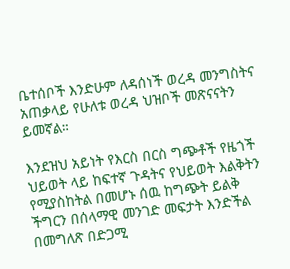ቤተሰቦች እንድሁም ለዳሰነች ወረዳ መንግስትና አጠቃላይ የሁለቱ ወረዳ ህዝቦች መጽናናትን ይመኛል።

እንደዝህ አይነት የእርስ በርስ ግጭቶች የዜጎች ህይወት ላይ ከፍተኛ ጉዳትና የህይወት እልቅትን የሚያስከትል በመሆኑ ሰዉ ከግጭት ይልቅ ችግርን በሰላማዊ መንገድ መፍታት እንድችል በመግለጽ በድጋሚ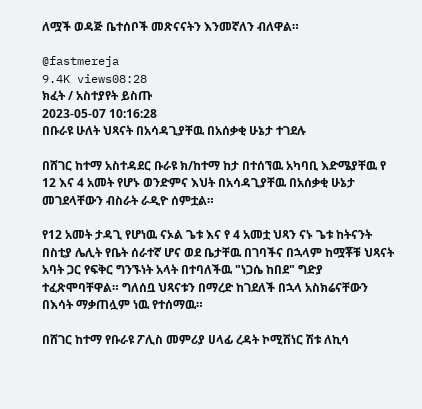ለሟች ወዳጅ ቤተሰቦች መጽናናትን እንመኛለን ብለዋል።

@fastmereja
9.4K views08:28
ክፈት / አስተያየት ይስጡ
2023-05-07 10:16:28
በቡራዩ ሁለት ህጻናት በአሳዳጊያቸዉ በአሰቃቂ ሁኔታ ተገደሉ

በሸገር ከተማ አስተዳደር ቡራዩ ክ/ከተማ ከታ በተሰኘዉ አካባቢ እድሜያቸዉ የ 12 እና 4 አመት የሆኑ ወንድምና እህት በአሳዳጊያቸዉ በአሰቃቂ ሁኔታ መገደላቸውን ብስራት ራዲዮ ሰምቷል።

የ12 አመት ታዳጊ የሆነዉ ናኦል ጌቱ እና የ 4 አመቷ ህጻን ናኑ ጌቱ ከትናንት በስቲያ ሌሊት የቤት ሰራተኛ ሆና ወደ ቤታቸዉ በገባችና በኋላም ከሟቾቹ ህጻናት አባት ጋር የፍቅር ግንኙነት አላት በተባለችዉ "ነጋሴ ከበደ" ግድያ ተፈጽሞባቸዋል። ግለሰቧ ህጻናቱን በማረድ ከገደለች በኋላ አስክሬናቸውን በእሳት ማቃጠሏም ነዉ የተሰማዉ።

በሸገር ከተማ የቡራዩ ፖሊስ መምሪያ ሀላፊ ረዳት ኮሚሽነር ሽቱ ለኪሳ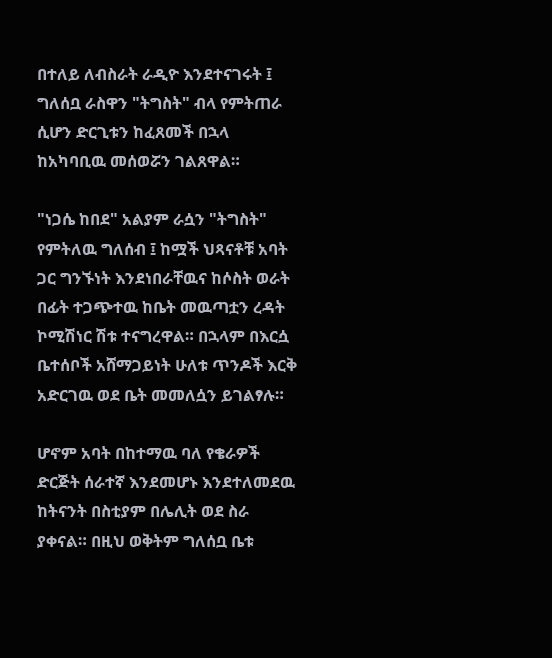በተለይ ለብስራት ራዲዮ እንደተናገሩት ፤ ግለሰቧ ራስዋን "ትግስት" ብላ የምትጠራ ሲሆን ድርጊቱን ከፈጸመች በኋላ ከአካባቢዉ መሰወሯን ገልጸዋል።

"ነጋሴ ከበደ" አልያም ራሷን "ትግስት" የምትለዉ ግለሰብ ፤ ከሟች ህጻናቶቹ አባት ጋር ግንኙነት እንደነበራቸዉና ከሶስት ወራት በፊት ተጋጭተዉ ከቤት መዉጣቷን ረዳት ኮሚሽነር ሽቱ ተናግረዋል። በኋላም በእርሷ ቤተሰቦች አሸማጋይነት ሁለቱ ጥንዶች እርቅ አድርገዉ ወደ ቤት መመለሷን ይገልፃሉ።

ሆኖም አባት በከተማዉ ባለ የቄራዎች ድርጅት ሰራተኛ እንደመሆኑ እንደተለመደዉ ከትናንት በስቲያም በሌሊት ወደ ስራ ያቀናል። በዚህ ወቅትም ግለሰቧ ቤቱ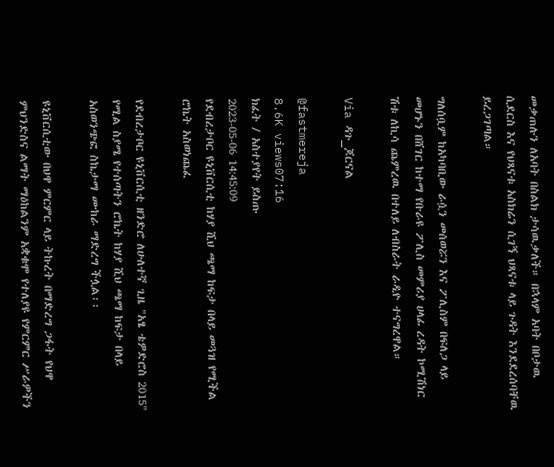መቃጠሉን ለአባት በስልክ ታሳዉቃለች። በኋላም አባት በቦታዉ ሲደርስ እና የህጻናቱ አስክሬን ሲገኝ ህጻናቱ ላይ ጉዳት እንደደረሰባቸዉ ይረጋገጣል።

ግለሰቧም ከአካባቢው ራሷን መሰወሯን እና ፖሊስም በፍለጋ ላይ መሆኑን በሸገር ከተማ የቡራዩ ፖሊስ መምሪያ ሀላፊ ረዳት ኮሚሽነር ሽቱ ለኪሳ ጨምረዉ በተለይ ለብስራት ራዲዮ ተናግረዋል።

Via ዳጉ_ጆርናል

@fastmereja
8.6K views07:16
ክፈት / አስተያየት ይስጡ
2023-05-06 14:45:09
የደብረታቦር ዩኒቨርሲቲ ከሃያ ሺህ ጫማ ከፍታ በላይ መጓዝ የሚችል ሮኬት አስወነጨፈ

የደብረታቦር ዩኒቨርሲቲ ዘንድሮ ለሁለተኛ ጊዜ "አፄ ቴዎድሮስ 2015" የሚል ስያሜ የተሰጣትን ሮኬት ከሃያ ሺህ ጫማ ከፍታ በላይ አስወንጭፎ ስኬታማ ሙከራ ማድረግ ችሏል፡፡

ዩኒቨርሲቲው በህዋ ምርምር ላይ ትኩረት በማድረግ ጋፋት የህዋ ምህንድስና ልማት ማዕከልንም አቋቁሞ የተለያዩ የምርምር ሥራዎችን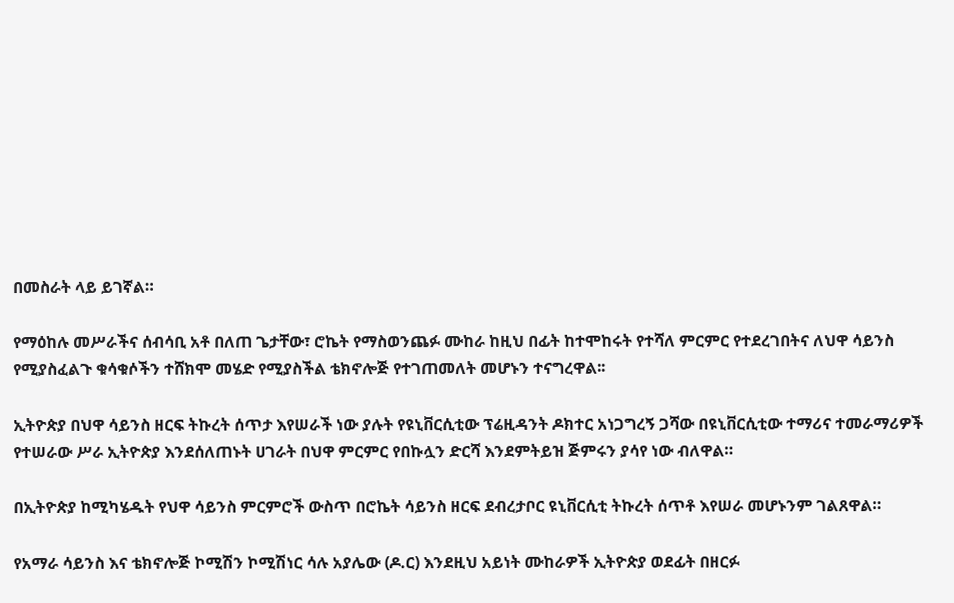በመስራት ላይ ይገኛል።

የማዕከሉ መሥራችና ሰብሳቢ አቶ በለጠ ጌታቸው፣ ሮኬት የማስወንጨፉ ሙከራ ከዚህ በፊት ከተሞከሩት የተሻለ ምርምር የተደረገበትና ለህዋ ሳይንስ የሚያስፈልጉ ቁሳቁሶችን ተሸክሞ መሄድ የሚያስችል ቴክኖሎጅ የተገጠመለት መሆኑን ተናግረዋል፡፡

ኢትዮጵያ በህዋ ሳይንስ ዘርፍ ትኩረት ሰጥታ እየሠራች ነው ያሉት የዩኒቨርሲቲው ፕሬዚዳንት ዶክተር አነጋግረኝ ጋሻው በዩኒቨርሲቲው ተማሪና ተመራማሪዎች የተሠራው ሥራ ኢትዮጵያ እንደሰለጠኑት ሀገራት በህዋ ምርምር የበኩሏን ድርሻ እንደምትይዝ ጅምሩን ያሳየ ነው ብለዋል።

በኢትዮጵያ ከሚካሄዱት የህዋ ሳይንስ ምርምሮች ውስጥ በሮኬት ሳይንስ ዘርፍ ደብረታቦር ዩኒቨርሲቲ ትኩረት ሰጥቶ እየሠራ መሆኑንም ገልጸዋል።

የአማራ ሳይንስ እና ቴክኖሎጅ ኮሚሽን ኮሚሽነር ሳሉ አያሌው (ዶ.ር) እንደዚህ አይነት ሙከራዎች ኢትዮጵያ ወደፊት በዘርፉ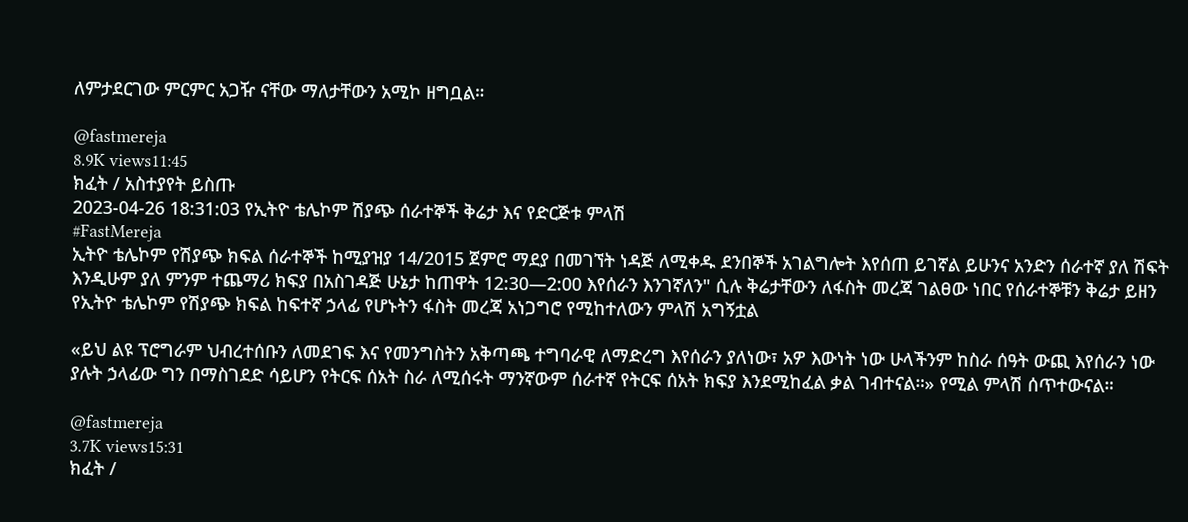ለምታደርገው ምርምር አጋዥ ናቸው ማለታቸውን አሚኮ ዘግቧል።

@fastmereja
8.9K views11:45
ክፈት / አስተያየት ይስጡ
2023-04-26 18:31:03 የኢትዮ ቴሌኮም ሽያጭ ሰራተኞች ቅሬታ እና የድርጅቱ ምላሽ
#FastMereja
ኢትዮ ቴሌኮም የሽያጭ ክፍል ሰራተኞች ከሚያዝያ 14/2015 ጀምሮ ማደያ በመገኘት ነዳጅ ለሚቀዱ ደንበኞች አገልግሎት እየሰጠ ይገኛል ይሁንና አንድን ሰራተኛ ያለ ሽፍት እንዲሁም ያለ ምንም ተጨማሪ ክፍያ በአስገዳጅ ሁኔታ ከጠዋት 12:30—2:00 እየሰራን እንገኛለን" ሲሉ ቅሬታቸውን ለፋስት መረጃ ገልፀው ነበር የሰራተኞቹን ቅሬታ ይዘን የኢትዮ ቴሌኮም የሽያጭ ክፍል ከፍተኛ ኃላፊ የሆኑትን ፋስት መረጃ አነጋግሮ የሚከተለውን ምላሽ አግኝቷል

«ይህ ልዩ ፕሮግራም ህብረተሰቡን ለመደገፍ እና የመንግስትን አቅጣጫ ተግባራዊ ለማድረግ እየሰራን ያለነው፣ አዎ እውነት ነው ሁላችንም ከስራ ሰዓት ውጪ እየሰራን ነው ያሉት ኃላፊው ግን በማስገደድ ሳይሆን የትርፍ ሰአት ስራ ለሚሰሩት ማንኛውም ሰራተኛ የትርፍ ሰአት ክፍያ እንደሚከፈል ቃል ገብተናል።» የሚል ምላሽ ሰጥተውናል።

@fastmereja
3.7K views15:31
ክፈት /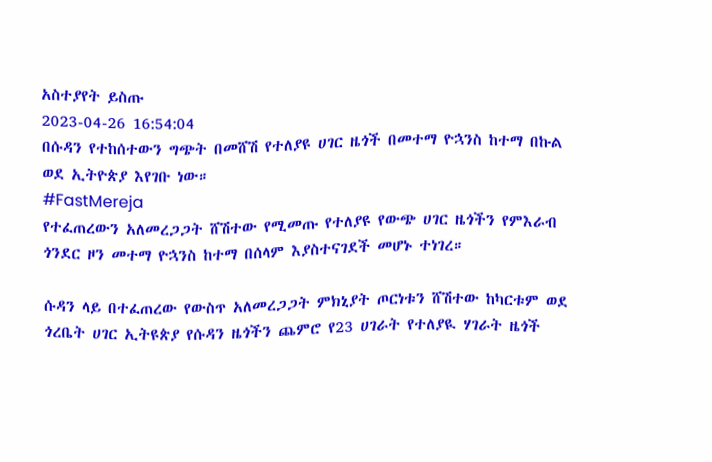አስተያየት ይስጡ
2023-04-26 16:54:04
በሱዳን የተከሰተውን ግጭት በመሸሽ የተለያዩ ሀገር ዜጎች በመተማ ዮኋንስ ከተማ በኩል ወደ ኢትዮጵያ እየገቡ ነው።
#FastMereja
የተፈጠረውን አለመረጋጋት ሸሽተው የሚመጡ የተለያዩ የውጭ ሀገር ዜጎችን የምእራብ ጎንደር ዞን መተማ ዮኋንስ ከተማ በሰላም እያስተናገደች መሆኑ ተነገረ።

ሱዳን ላይ በተፈጠረው የውስጥ አለመረጋጋት ምክኒያት ጦርነቱን ሸሽተው ከካርቱም ወደ ጎረቤት ሀገር ኢትዩጵያ የሱዳን ዜጎችን ጨምሮ የ23 ሀገራት የተለያዪ ሃገራት ዜጎች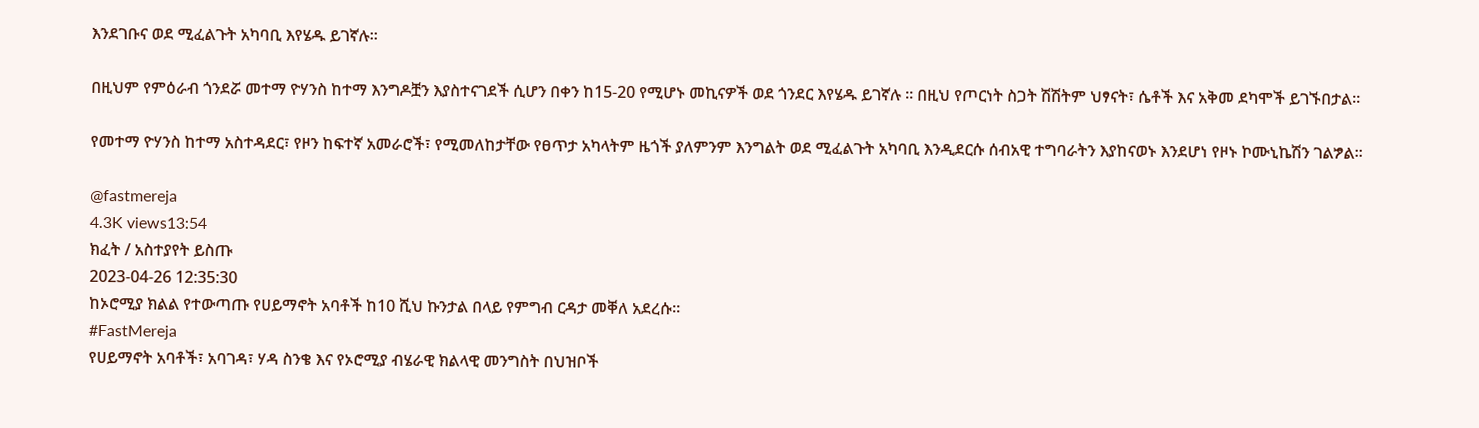እንደገቡና ወደ ሚፈልጉት አካባቢ እየሄዱ ይገኛሉ።

በዚህም የምዕራብ ጎንደሯ መተማ ዮሃንስ ከተማ እንግዶቿን እያስተናገደች ሲሆን በቀን ከ15-20 የሚሆኑ መኪናዎች ወደ ጎንደር እየሄዱ ይገኛሉ ። በዚህ የጦርነት ስጋት ሽሽትም ህፃናት፣ ሴቶች እና አቅመ ደካሞች ይገኙበታል።

የመተማ ዮሃንስ ከተማ አስተዳደር፣ የዞን ከፍተኛ አመራሮች፣ የሚመለከታቸው የፀጥታ አካላትም ዜጎች ያለምንም እንግልት ወደ ሚፈልጉት አካባቢ እንዲደርሱ ሰብአዊ ተግባራትን እያከናወኑ እንደሆነ የዞኑ ኮሙኒኬሽን ገልፇል።

@fastmereja
4.3K views13:54
ክፈት / አስተያየት ይስጡ
2023-04-26 12:35:30
ከኦሮሚያ ክልል የተውጣጡ የሀይማኖት አባቶች ከ10 ሺህ ኩንታል በላይ የምግብ ርዳታ መቐለ አደረሱ።
#FastMereja
የሀይማኖት አባቶች፣ አባገዳ፣ ሃዳ ስንቄ እና የኦሮሚያ ብሄራዊ ክልላዊ መንግስት በህዝቦች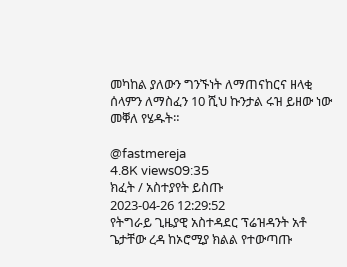መካከል ያለውን ግንኙነት ለማጠናከርና ዘላቂ ሰላምን ለማስፈን 10 ሺህ ኩንታል ሩዝ ይዘው ነው መቐለ የሄዱት።

@fastmereja
4.8K views09:35
ክፈት / አስተያየት ይስጡ
2023-04-26 12:29:52
የትግራይ ጊዜያዊ አስተዳደር ፕሬዝዳንት አቶ ጌታቸው ረዳ ከኦሮሚያ ክልል የተውጣጡ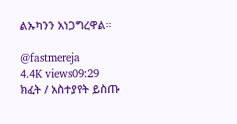ልኡካንን አነጋግረዋል።

@fastmereja
4.4K views09:29
ክፈት / አስተያየት ይስጡ